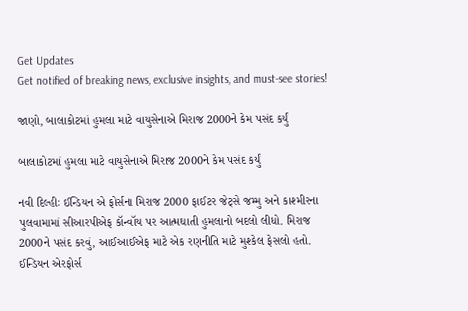Get Updates
Get notified of breaking news, exclusive insights, and must-see stories!

જાણો, બાલાકોટમાં હુમલા માટે વાયુસેનાએ મિરાજ 2000ને કેમ પસંદ કર્યું

બાલાકોટમાં હુમલા માટે વાયુસેનાએ મિરાજ 2000ને કેમ પસંદ કર્યું

નવી દિલ્હીઃ ઈન્ડિયન એ ફોર્સના મિરાજ 2000 ફાઈટર જેટ્સે જમ્મુ અને કાશ્મીરના પુલવામામાં સીઆરપીએફ કૉન્વૉય પર આત્મઘાતી હુમલાનો બદલો લીધો. મિરાજ 2000ને પસંદ કરવું, આઈઆઈએફ માટે એક રણનીતિ માટે મુશ્કેલ ફેસલો હતો. ઈન્ડિયન એરફોર્સ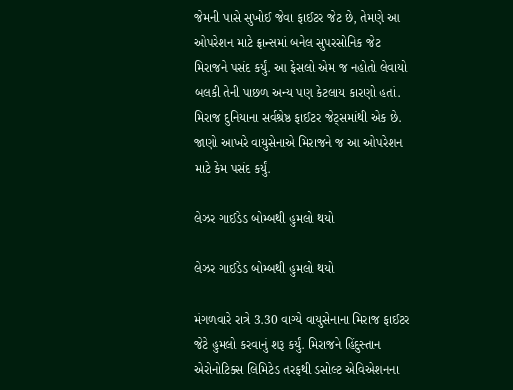જેમની પાસે સુખોઈ જેવા ફાઈટર જેટ છે, તેમણે આ ઓપરેશન માટે ફ્રાન્સમાં બનેલ સુપરસોનિક જેટ મિરાજને પસંદ કર્યું. આ ફેસલો એમ જ નહોતો લેવાયો બલકી તેની પાછળ અન્ય પણ કેટલાય કારણો હતાં. મિરાજ દુનિયાના સર્વશ્રેષ્ઠ ફાઈટર જેટ્સમાંથી એક છે. જાણો આખરે વાયુસેનાએ મિરાજને જ આ ઓપરેશન માટે કેમ પસંદ કર્યું.

લેઝર ગાઈડેડ બોમ્બથી હુમલો થયો

લેઝર ગાઈડેડ બોમ્બથી હુમલો થયો

મંગળવારે રાત્રે 3.30 વાગ્યે વાયુસેનાના મિરાજ ફાઈટર જેટે હુમલો કરવાનું શરૂ કર્યું. મિરાજને હિંદુસ્તાન એરોનોટિક્સ લિમિટેડ તરફથી ડસોલ્ટ એવિએશનના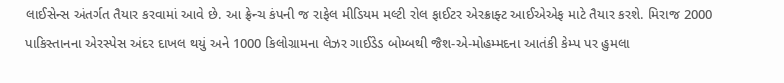લાઈસેન્સ અંતર્ગત તૈયાર કરવામાં આવે છે. આ ફ્રેન્ચ કંપની જ રાફેલ મીડિયમ મલ્ટી રોલ ફાઈટર એરક્રાફ્ટ આઈએએફ માટે તૈયાર કરશે. મિરાજ 2000 પાકિસ્તાનના એરસ્પેસ અંદર દાખલ થયું અને 1000 કિલોગ્રામના લેઝર ગાઈડેડ બોમ્બથી જૈશ-એ-મોહમ્મદના આતંકી કેમ્પ પર હુમલા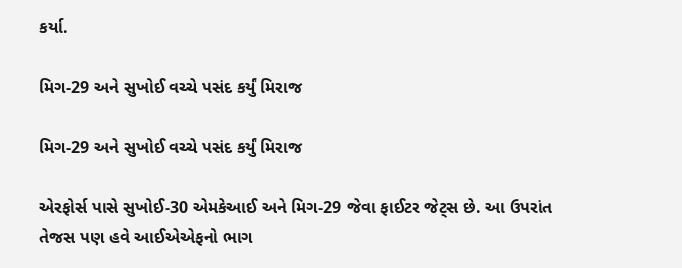કર્યા.

મિગ-29 અને સુખોઈ વચ્ચે પસંદ કર્યું મિરાજ

મિગ-29 અને સુખોઈ વચ્ચે પસંદ કર્યું મિરાજ

એરફોર્સ પાસે સુખોઈ-30 એમકેઆઈ અને મિગ-29 જેવા ફાઈટર જેટ્સ છે. આ ઉપરાંત તેજસ પણ હવે આઈએએફનો ભાગ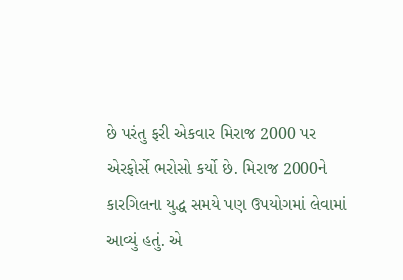છે પરંતુ ફરી એકવાર મિરાજ 2000 પર એરફોર્સે ભરોસો કર્યો છે. મિરાજ 2000ને કારગિલના યુદ્ધ સમયે પણ ઉપયોગમાં લેવામાં આવ્યું હતું. એ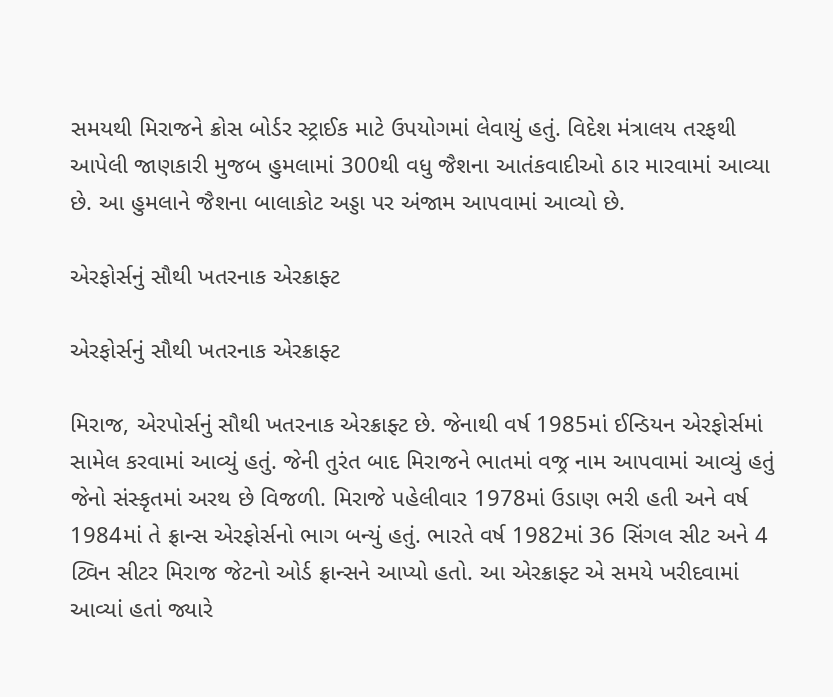સમયથી મિરાજને ક્રોસ બોર્ડર સ્ટ્રાઈક માટે ઉપયોગમાં લેવાયું હતું. વિદેશ મંત્રાલય તરફથી આપેલી જાણકારી મુજબ હુમલામાં 300થી વધુ જૈશના આતંકવાદીઓ ઠાર મારવામાં આવ્યા છે. આ હુમલાને જૈશના બાલાકોટ અડ્ડા પર અંજામ આપવામાં આવ્યો છે.

એરફોર્સનું સૌથી ખતરનાક એરક્રાફ્ટ

એરફોર્સનું સૌથી ખતરનાક એરક્રાફ્ટ

મિરાજ, એરપોર્સનું સૌથી ખતરનાક એરક્રાફ્ટ છે. જેનાથી વર્ષ 1985માં ઈન્ડિયન એરફોર્સમાં સામેલ કરવામાં આવ્યું હતું. જેની તુરંત બાદ મિરાજને ભાતમાં વજ્ર નામ આપવામાં આવ્યું હતું જેનો સંસ્કૃતમાં અરથ છે વિજળી. મિરાજે પહેલીવાર 1978માં ઉડાણ ભરી હતી અને વર્ષ 1984માં તે ફ્રાન્સ એરફોર્સનો ભાગ બન્યું હતું. ભારતે વર્ષ 1982માં 36 સિંગલ સીટ અને 4 ટ્વિન સીટર મિરાજ જેટનો ઓર્ડ ફ્રાન્સને આપ્યો હતો. આ એરક્રાફ્ટ એ સમયે ખરીદવામાં આવ્યાં હતાં જ્યારે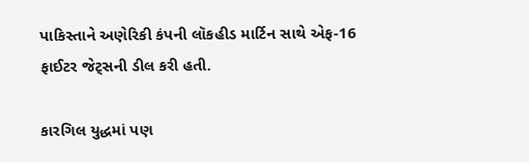પાકિસ્તાને અણેરિકી કંપની લૉકહીડ માર્ટિન સાથે એફ-16 ફાઈટર જેટ્સની ડીલ કરી હતી.

કારગિલ યુદ્ધમાં પણ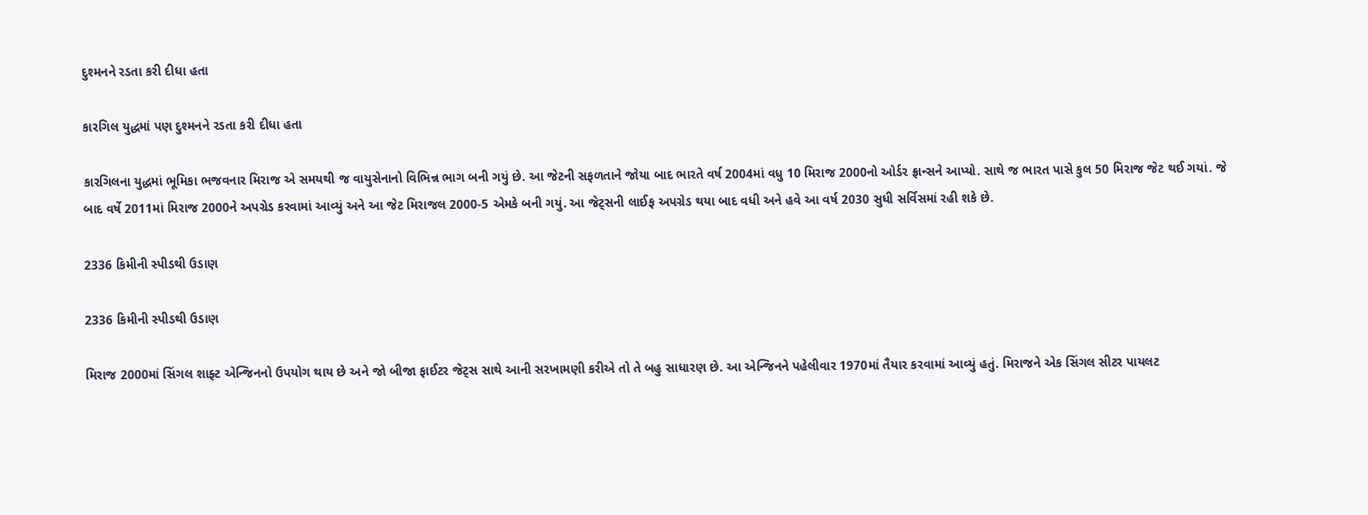દુશ્મનને રડતા કરી દીધા હતા

કારગિલ યુદ્ધમાં પણ દુશ્મનને રડતા કરી દીધા હતા

કારગિલના યુદ્ધમાં ભૂમિકા ભજવનાર મિરાજ એ સમયથી જ વાયુસેનાનો વિભિન્ન ભાગ બની ગયું છે. આ જેટની સફળતાને જોયા બાદ ભારતે વર્ષ 2004માં વધુ 10 મિરાજ 2000નો ઓર્ડર ફ્રાન્સને આપ્યો. સાથે જ ભારત પાસે કુલ 50 મિરાજ જેટ થઈ ગયાં. જે બાદ વર્ષે 2011માં મિરાજ 2000ને અપગ્રેડ કરવામાં આવ્યું અને આ જેટ મિરાજલ 2000-5 એમકે બની ગયું. આ જેટ્સની લાઈફ અપગ્રેડ થયા બાદ વધી અને હવે આ વર્ષ 2030 સુધી સર્વિસમાં રહી શકે છે.

2336 કિમીની સ્પીડથી ઉડાણ

2336 કિમીની સ્પીડથી ઉડાણ

મિરાજ 2000માં સિંગલ શાફ્ટ એન્જિનનો ઉપયોગ થાય છે અને જો બીજા ફાઈટર જેટ્સ સાથે આની સરખામણી કરીએ તો તે બહુ સાધારણ છે. આ એન્જિનને પહેલીવાર 1970માં તૈયાર કરવામાં આવ્યું હતું. મિરાજને એક સિંગલ સીટર પાયલટ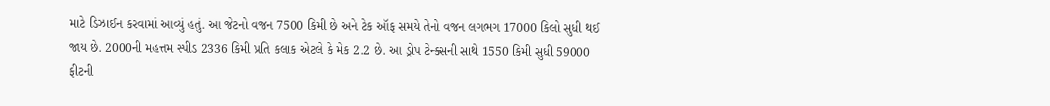માટે ડિઝાઈન કરવામાં આવ્યું હતું. આ જેટનો વજન 7500 કિમી છે અને ટેક ઑફ સમયે તેનો વજન લગભગ 17000 કિલો સુધી થઈ જાય છે. 2000ની મહત્તમ સ્પીડ 2336 કિમી પ્રતિ કલાક એટલે કે મેક 2.2 છે. આ ડ્રોપ ટેન્ક્સની સાથે 1550 કિમી સુધી 59000 ફીટની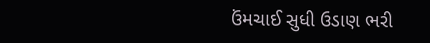ઉંમચાઈ સુધી ઉડાણ ભરી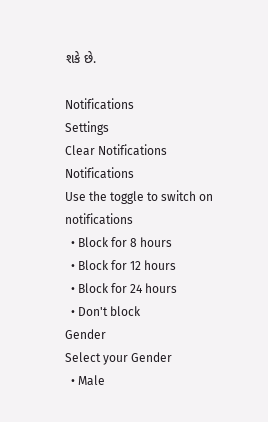શકે છે.

Notifications
Settings
Clear Notifications
Notifications
Use the toggle to switch on notifications
  • Block for 8 hours
  • Block for 12 hours
  • Block for 24 hours
  • Don't block
Gender
Select your Gender
  • Male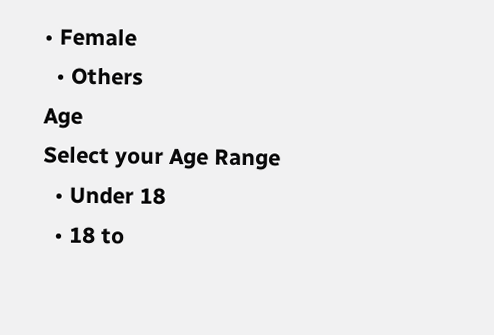• Female
  • Others
Age
Select your Age Range
  • Under 18
  • 18 to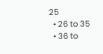25
  • 26 to 35
  • 36 to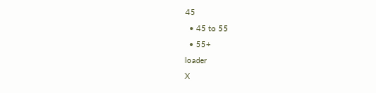45
  • 45 to 55
  • 55+
loader
X